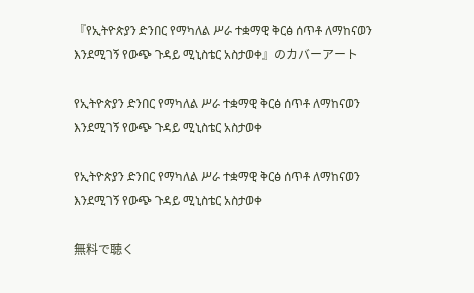『የኢትዮጵያን ድንበር የማካለል ሥራ ተቋማዊ ቅርፅ ሰጥቶ ለማከናወን እንደሚገኝ የውጭ ጉዳይ ሚኒስቴር አስታወቀ』のカバーアート

የኢትዮጵያን ድንበር የማካለል ሥራ ተቋማዊ ቅርፅ ሰጥቶ ለማከናወን እንደሚገኝ የውጭ ጉዳይ ሚኒስቴር አስታወቀ

የኢትዮጵያን ድንበር የማካለል ሥራ ተቋማዊ ቅርፅ ሰጥቶ ለማከናወን እንደሚገኝ የውጭ ጉዳይ ሚኒስቴር አስታወቀ

無料で聴く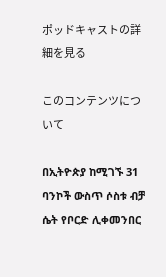ポッドキャストの詳細を見る

このコンテンツについて

በኢትዮጵያ ከሚገኙ 31 ባንኮች ውስጥ ሶስቱ ብቻ ሴት የቦርድ ሊቀመንበር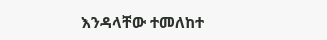እንዳላቸው ተመለከተ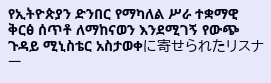የኢትዮጵያን ድንበር የማካለል ሥራ ተቋማዊ ቅርፅ ሰጥቶ ለማከናወን እንደሚገኝ የውጭ ጉዳይ ሚኒስቴር አስታወቀに寄せられたリスナー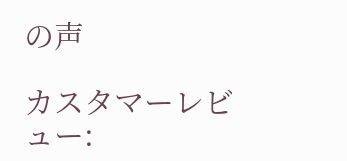の声

カスタマーレビュー: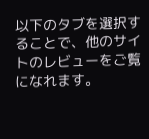以下のタブを選択することで、他のサイトのレビューをご覧になれます。